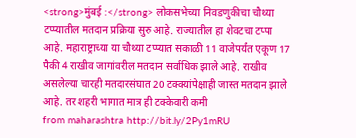<strong>मुंबई :</strong> लोकसभेच्या निवडणुकीचा चौथ्या टप्प्यातील मतदान प्रक्रिया सुरु आहे. राज्यातील हा शेवटचा टप्पा आहे. महाराष्ट्राच्या या चौथ्या टप्प्यात सकाळी 11 वाजेपर्यंत एकूण 17 पैकी 4 राखीव जागांवरील मतदान सर्वाधिक झाले आहे. राखीव असलेल्या चारही मतदारसंघात 20 टक्क्यांपेक्षाही जास्त मतदान झाले आहे. तर शहरी भागात मात्र ही टक्केवारी कमी
from maharashtra http://bit.ly/2Py1mRU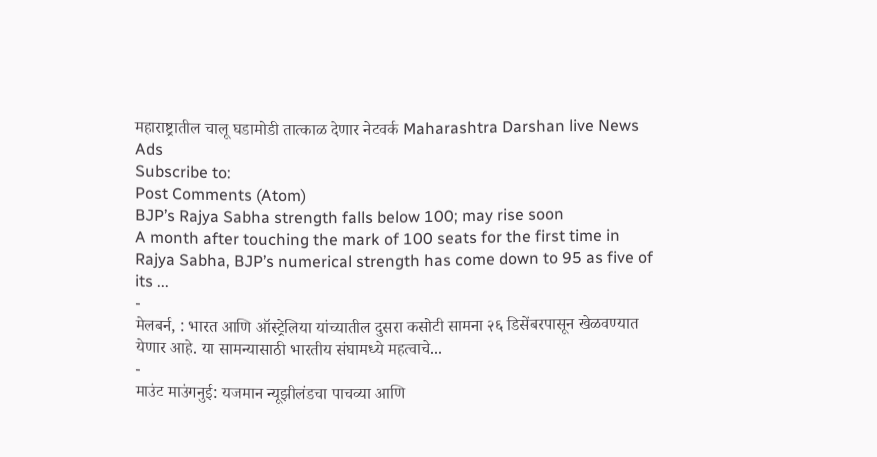महाराष्ट्रातील चालू घडामोडी तात्काळ देणार नेटवर्क Maharashtra Darshan live News
Ads
Subscribe to:
Post Comments (Atom)
BJP’s Rajya Sabha strength falls below 100; may rise soon
A month after touching the mark of 100 seats for the first time in Rajya Sabha, BJP’s numerical strength has come down to 95 as five of its ...
-
मेलबर्न, : भारत आणि ऑस्ट्रेलिया यांच्यातील दुसरा कसोटी सामना २६ डिसेंबरपासून खेळवण्यात येणार आहे. या सामन्यासाठी भारतीय संघामध्ये महत्वाचे...
-
माउंट माउंगनुई: यजमान न्यूझीलंडचा पाचव्या आणि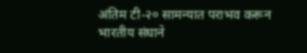अंतिम टी-२० सामन्यात पराभव करून भारतीय संघाने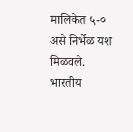मालिकेत ५-० असे निर्भेळ यश मिळवले. भारतीय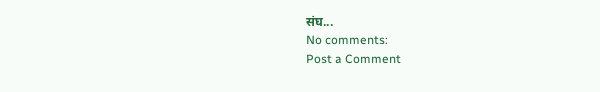संघ...
No comments:
Post a Comment